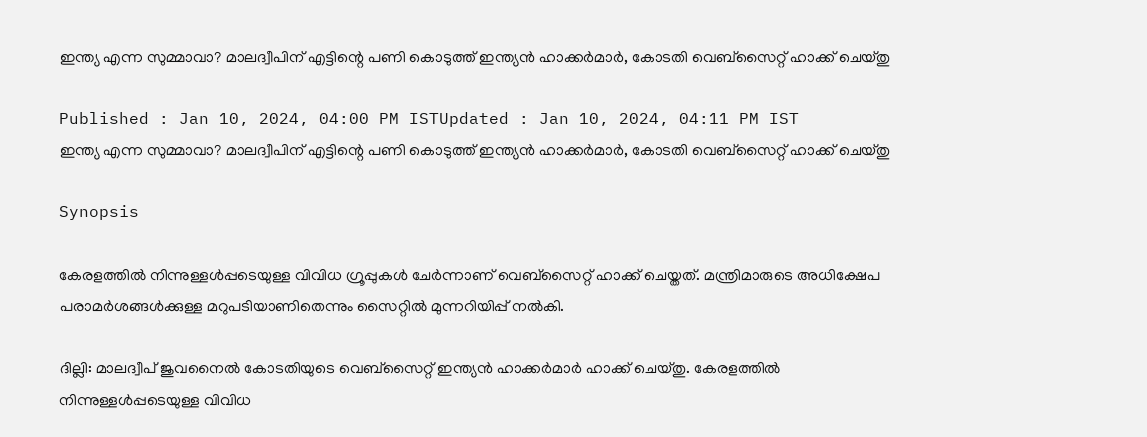ഇന്ത്യ എന്ന സുമ്മാവാ? മാലദ്വീപിന് എട്ടിന്റെ പണി കൊടുത്ത് ഇന്ത്യൻ ഹാക്കര്‍മാര്‍, കോടതി വെബ്സൈറ്റ് ഹാക്ക് ചെയ്തു

Published : Jan 10, 2024, 04:00 PM ISTUpdated : Jan 10, 2024, 04:11 PM IST
ഇന്ത്യ എന്ന സുമ്മാവാ? മാലദ്വീപിന് എട്ടിന്റെ പണി കൊടുത്ത് ഇന്ത്യൻ ഹാക്കര്‍മാര്‍, കോടതി വെബ്സൈറ്റ് ഹാക്ക് ചെയ്തു

Synopsis

കേരളത്തിൽ നിന്നുള്ളൾപ്പടെയുള്ള വിവിധ ഗ്രൂപ്പുകൾ ചേർന്നാണ് വെബ്സൈറ്റ് ഹാക്ക് ചെയ്തത്. മന്ത്രിമാരുടെ അധിക്ഷേപ പരാമർശങ്ങൾക്കുള്ള മറുപടിയാണിതെന്നും സൈറ്റിൽ മുന്നറിയിപ്പ് നൽകി.

ദില്ലി: മാലദ്വീപ് ജുവനൈൽ കോടതിയുടെ വെബ്സൈറ്റ് ഇന്ത്യൻ ഹാക്കർമാർ ഹാക്ക് ചെയ്തു. കേരളത്തിൽ നിന്നുള്ളൾപ്പടെയുള്ള വിവിധ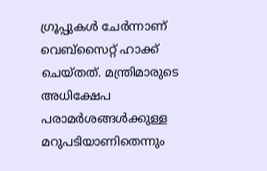ഗ്രൂപ്പുകൾ ചേർന്നാണ് വെബ്സൈറ്റ് ഹാക്ക് ചെയ്തത്. മന്ത്രിമാരുടെ അധിക്ഷേപ പരാമർശങ്ങൾക്കുള്ള മറുപടിയാണിതെന്നും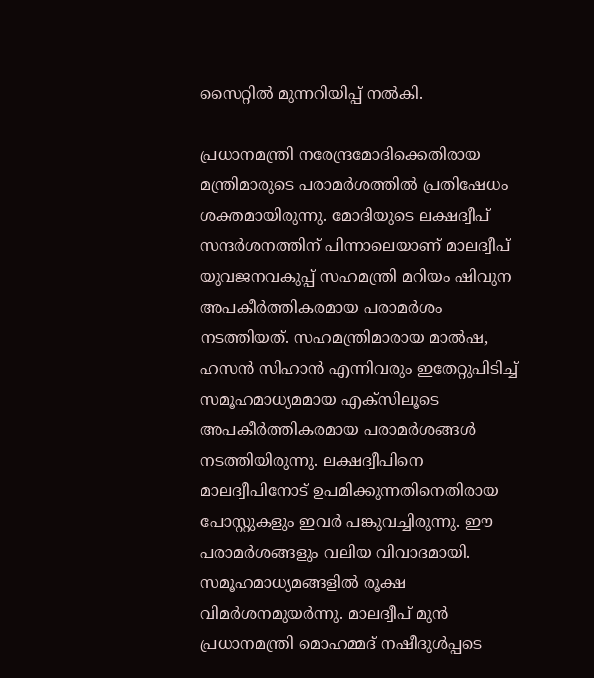സൈറ്റിൽ മുന്നറിയിപ്പ് നൽകി.

പ്രധാനമന്ത്രി നരേന്ദ്രമോദിക്കെതിരായ മന്ത്രിമാരുടെ പരാമർശത്തിൽ പ്രതിഷേധം ശക്തമായിരുന്നു. മോദിയുടെ ലക്ഷദ്വീപ് സന്ദർശനത്തിന് പിന്നാലെയാണ് മാലദ്വീപ് യുവജനവകുപ്പ് സഹമന്ത്രി മറിയം ഷിവുന അപകീർത്തികരമായ പരാമർശം നടത്തിയത്. സഹമന്ത്രിമാരായ മാൽഷ, ഹസൻ സിഹാൻ എന്നിവരും ഇതേറ്റുപിടിച്ച് സമൂഹമാധ്യമമായ എക്സിലൂടെ അപകീർത്തികരമായ പരാമർശങ്ങൾ നടത്തിയിരുന്നു. ലക്ഷദ്വീപിനെ മാലദ്വീപിനോട് ഉപമിക്കുന്നതിനെതിരായ പോസ്റ്റുകളും ഇവർ പങ്കുവച്ചിരുന്നു. ഈ പരാമർശങ്ങളും വലിയ വിവാദമായി. സമൂഹമാധ്യമങ്ങളിൽ രൂക്ഷ വിമർശനമുയർന്നു. മാലദ്വീപ് മുൻ പ്രധാനമന്ത്രി മൊഹമ്മദ് നഷീദുൾപ്പടെ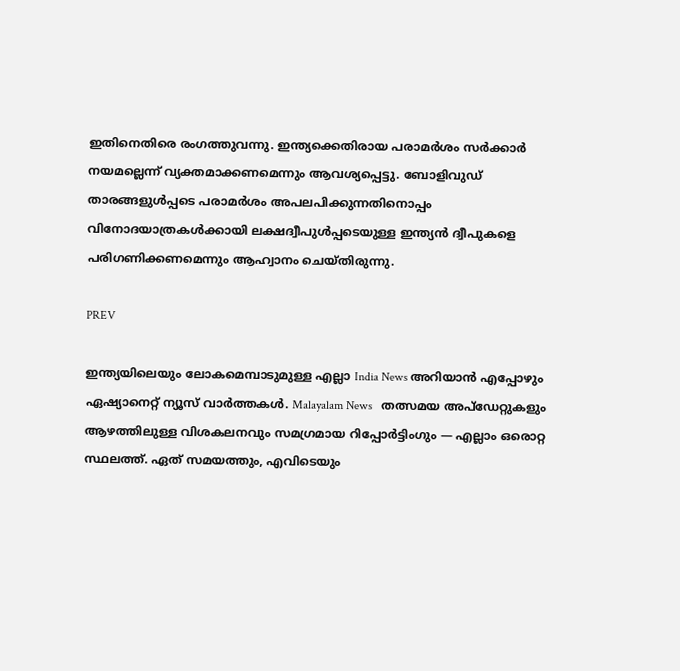ഇതിനെതിരെ രംഗത്തുവന്നു. ഇന്ത്യക്കെതിരായ പരാമർശം സർക്കാർ നയമല്ലെന്ന് വ്യക്തമാക്കണമെന്നും ആവശ്യപ്പെട്ടു. ബോളിവുഡ് താരങ്ങളുൾപ്പടെ പരാമർശം അപലപിക്കുന്നതിനൊപ്പം വിനോദയാത്രകൾക്കായി ലക്ഷദ്വീപുൾപ്പടെയുള്ള ഇന്ത്യൻ ദ്വീപുകളെ പരിഗണിക്കണമെന്നും ആഹ്വാനം ചെയ്തിരുന്നു.

PREV

ഇന്ത്യയിലെയും ലോകമെമ്പാടുമുള്ള എല്ലാ India News അറിയാൻ എപ്പോഴും ഏഷ്യാനെറ്റ് ന്യൂസ് വാർത്തകൾ. Malayalam News   തത്സമയ അപ്‌ഡേറ്റുകളും ആഴത്തിലുള്ള വിശകലനവും സമഗ്രമായ റിപ്പോർട്ടിംഗും — എല്ലാം ഒരൊറ്റ സ്ഥലത്ത്. ഏത് സമയത്തും, എവിടെയും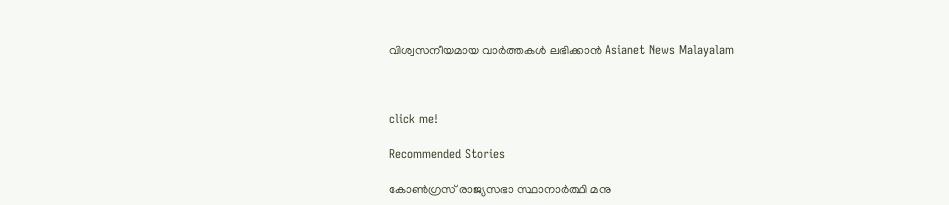വിശ്വസനീയമായ വാർത്തകൾ ലഭിക്കാൻ Asianet News Malayalam



click me!

Recommended Stories

കോൺഗ്രസ് രാജ്യസഭാ സ്ഥാനാർത്ഥി മനു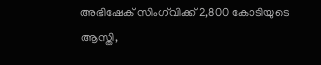അഭിഷേക് സിംഗ്‍വിക്ക് 2,800 കോടിയുടെ ആസ്തി,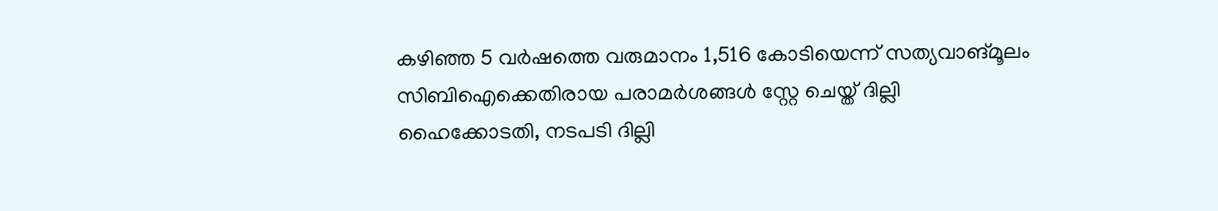കഴിഞ്ഞ 5 വ‌ർഷത്തെ വരുമാനം 1,516 കോടിയെന്ന് സത്യവാങ്മൂലം
സിബിഐക്കെതിരായ പരാമർശങ്ങൾ സ്റ്റേ ചെയ്ത് ദില്ലി ഹൈക്കോടതി, നടപടി ദില്ലി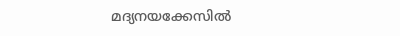മദ്യനയക്കേസിൽ